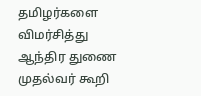தமிழர்களை விமர்சித்து ஆந்திர துணை முதல்வர் கூறி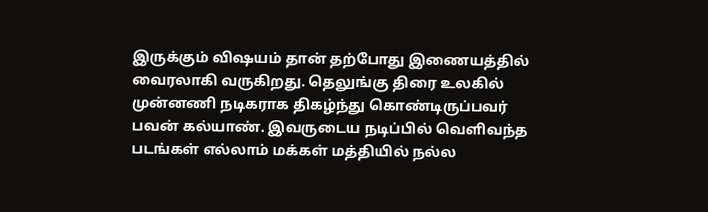இருக்கும் விஷயம் தான் தற்போது இணையத்தில் வைரலாகி வருகிறது. தெலுங்கு திரை உலகில் முன்னணி நடிகராக திகழ்ந்து கொண்டிருப்பவர் பவன் கல்யாண். இவருடைய நடிப்பில் வெளிவந்த படங்கள் எல்லாம் மக்கள் மத்தியில் நல்ல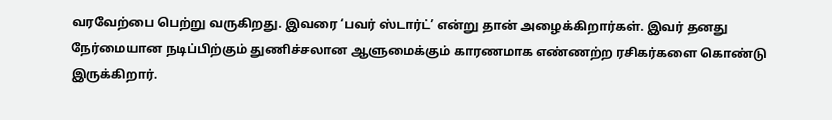வரவேற்பை பெற்று வருகிறது. இவரை ‘பவர் ஸ்டார்ட்’ என்று தான் அழைக்கிறார்கள். இவர் தனது நேர்மையான நடிப்பிற்கும் துணிச்சலான ஆளுமைக்கும் காரணமாக எண்ணற்ற ரசிகர்களை கொண்டு இருக்கிறார்.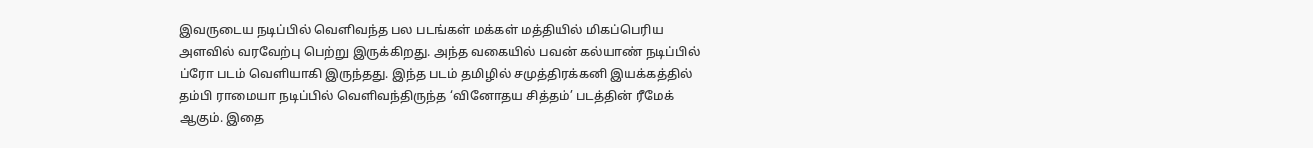இவருடைய நடிப்பில் வெளிவந்த பல படங்கள் மக்கள் மத்தியில் மிகப்பெரிய அளவில் வரவேற்பு பெற்று இருக்கிறது. அந்த வகையில் பவன் கல்யாண் நடிப்பில் ப்ரோ படம் வெளியாகி இருந்தது. இந்த படம் தமிழில் சமுத்திரக்கனி இயக்கத்தில் தம்பி ராமையா நடிப்பில் வெளிவந்திருந்த ‘வினோதய சித்தம்’ படத்தின் ரீமேக் ஆகும். இதை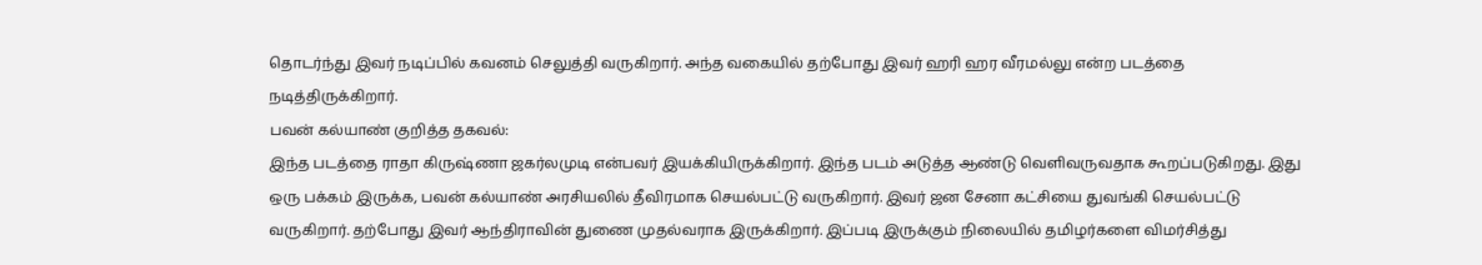தொடர்ந்து இவர் நடிப்பில் கவனம் செலுத்தி வருகிறார். அந்த வகையில் தற்போது இவர் ஹரி ஹர வீரமல்லு என்ற படத்தை நடித்திருக்கிறார்.
பவன் கல்யாண் குறித்த தகவல்:
இந்த படத்தை ராதா கிருஷ்ணா ஜகர்லமுடி என்பவர் இயக்கியிருக்கிறார். இந்த படம் அடுத்த ஆண்டு வெளிவருவதாக கூறப்படுகிறது. இது ஒரு பக்கம் இருக்க, பவன் கல்யாண் அரசியலில் தீவிரமாக செயல்பட்டு வருகிறார். இவர் ஜன சேனா கட்சியை துவங்கி செயல்பட்டு வருகிறார். தற்போது இவர் ஆந்திராவின் துணை முதல்வராக இருக்கிறார். இப்படி இருக்கும் நிலையில் தமிழர்களை விமர்சித்து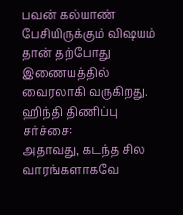பவன் கல்யாண் பேசியிருக்கும் விஷயம் தான் தற்போது இணையத்தில் வைரலாகி வருகிறது.
ஹிந்தி திணிப்பு சர்ச்சை:
அதாவது, கடந்த சில வாரங்களாகவே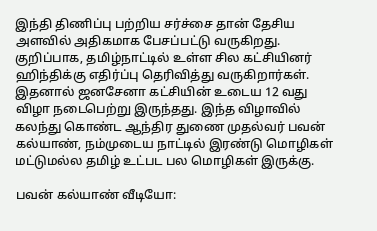இந்தி திணிப்பு பற்றிய சர்ச்சை தான் தேசிய அளவில் அதிகமாக பேசப்பட்டு வருகிறது. குறிப்பாக, தமிழ்நாட்டில் உள்ள சில கட்சியினர் ஹிந்திக்கு எதிர்ப்பு தெரிவித்து வருகிறார்கள். இதனால் ஜனசேனா கட்சியின் உடைய 12 வது விழா நடைபெற்று இருந்தது. இந்த விழாவில் கலந்து கொண்ட ஆந்திர துணை முதல்வர் பவன் கல்யாண், நம்முடைய நாட்டில் இரண்டு மொழிகள் மட்டுமல்ல தமிழ் உட்பட பல மொழிகள் இருக்கு.

பவன் கல்யாண் வீடியோ: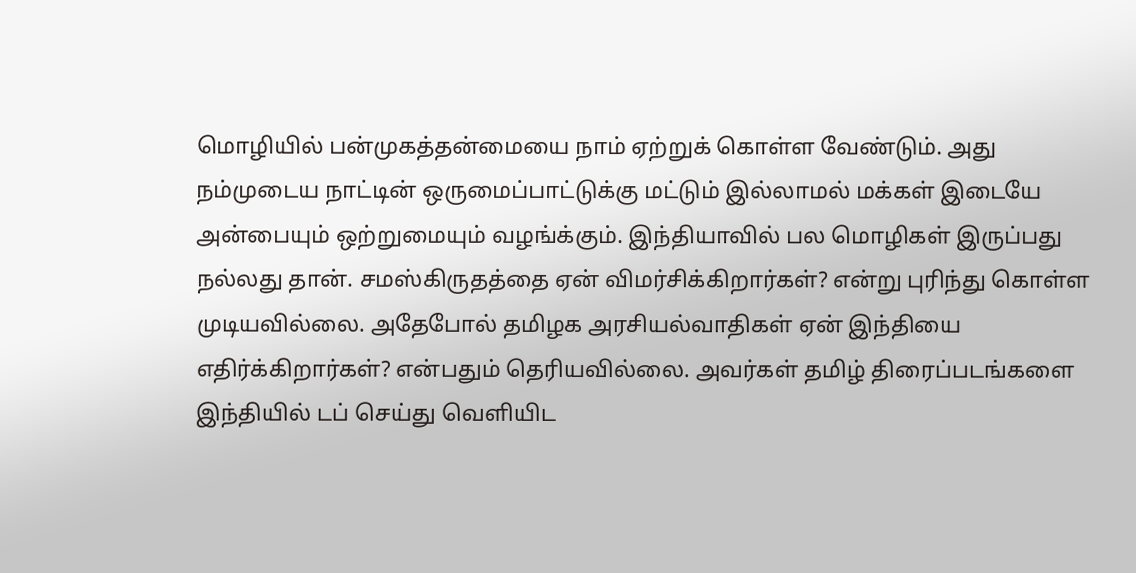மொழியில் பன்முகத்தன்மையை நாம் ஏற்றுக் கொள்ள வேண்டும். அது நம்முடைய நாட்டின் ஒருமைப்பாட்டுக்கு மட்டும் இல்லாமல் மக்கள் இடையே அன்பையும் ஒற்றுமையும் வழங்க்கும். இந்தியாவில் பல மொழிகள் இருப்பது நல்லது தான். சமஸ்கிருதத்தை ஏன் விமர்சிக்கிறார்கள்? என்று புரிந்து கொள்ள முடியவில்லை. அதேபோல் தமிழக அரசியல்வாதிகள் ஏன் இந்தியை எதிர்க்கிறார்கள்? என்பதும் தெரியவில்லை. அவர்கள் தமிழ் திரைப்படங்களை இந்தியில் டப் செய்து வெளியிட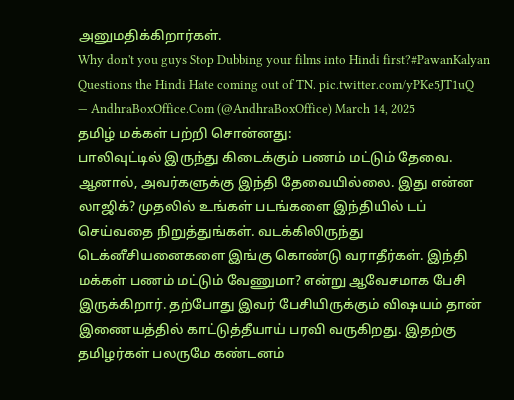அனுமதிக்கிறார்கள்.
Why don't you guys Stop Dubbing your films into Hindi first?#PawanKalyan Questions the Hindi Hate coming out of TN. pic.twitter.com/yPKe5JT1uQ
— AndhraBoxOffice.Com (@AndhraBoxOffice) March 14, 2025
தமிழ் மக்கள் பற்றி சொன்னது:
பாலிவுட்டில் இருந்து கிடைக்கும் பணம் மட்டும் தேவை. ஆனால், அவர்களுக்கு இந்தி தேவையில்லை. இது என்ன லாஜிக்? முதலில் உங்கள் படங்களை இந்தியில் டப் செய்வதை நிறுத்துங்கள். வடக்கிலிருந்து டெக்னீசியனைகளை இங்கு கொண்டு வராதீர்கள். இந்தி மக்கள் பணம் மட்டும் வேணுமா? என்று ஆவேசமாக பேசி இருக்கிறார். தற்போது இவர் பேசியிருக்கும் விஷயம் தான் இணையத்தில் காட்டுத்தீயாய் பரவி வருகிறது. இதற்கு தமிழர்கள் பலருமே கண்டனம்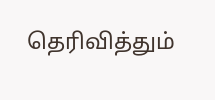தெரிவித்தும்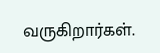வருகிறார்கள்.